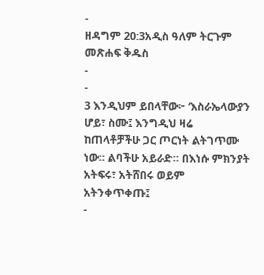-
ዘዳግም 20:3አዲስ ዓለም ትርጉም መጽሐፍ ቅዱስ
-
-
3 እንዲህም ይበላቸው፦ ‘እስራኤላውያን ሆይ፣ ስሙ፤ እንግዲህ ዛሬ ከጠላቶቻችሁ ጋር ጦርነት ልትገጥሙ ነው። ልባችሁ አይራድ። በእነሱ ምክንያት አትፍሩ፣ አትሸበሩ ወይም አትንቀጥቀጡ፤
-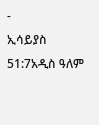-
ኢሳይያስ 51:7አዲስ ዓለም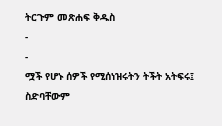ትርጉም መጽሐፍ ቅዱስ
-
-
ሟች የሆኑ ሰዎች የሚሰነዝሩትን ትችት አትፍሩ፤
ስድባቸውም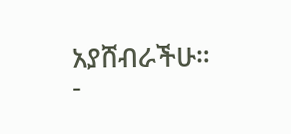አያሸብራችሁ።
-